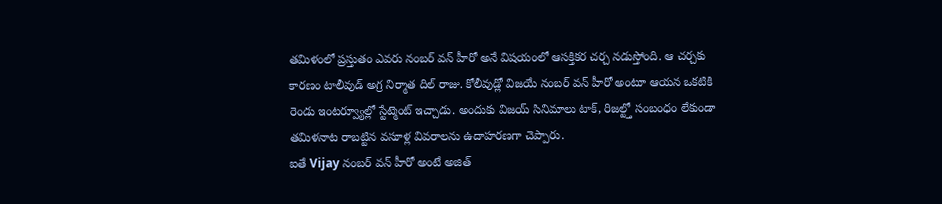తమిళంలో ప్రస్తుతం ఎవరు నంబర్ వన్ హీరో అనే విషయంలో ఆసక్తికర చర్చ నడుస్తోంది. ఆ చర్చకు కారణం టాలీవుడ్ అగ్ర నిర్మాత దిల్ రాజు. కోలీవుడ్లో విజయే నంబర్ వన్ హీరో అంటూ ఆయన ఒకటికి రెండు ఇంటర్వ్యూల్లో స్టేట్మెంట్ ఇచ్చాడు. అందుకు విజయ్ సినిమాలు టాక్, రిజల్ట్తో సంబంధం లేకుండా తమిళనాట రాబట్టిన వసూళ్ల వివరాలను ఉదాహరణగా చెప్పారు.
ఐతే Vijay నంబర్ వన్ హీరో అంటే అజిత్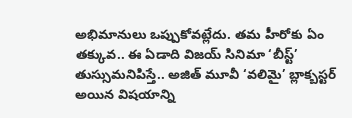అభిమానులు ఒప్పుకోవట్లేదు. తమ హీరోకు ఏం తక్కువ.. ఈ ఏడాది విజయ్ సినిమా ‘బీస్ట్’ తుస్సుమనిపిస్తే.. అజిత్ మూవీ ‘వలిమై’ బ్లాక్బస్టర్ అయిన విషయాన్ని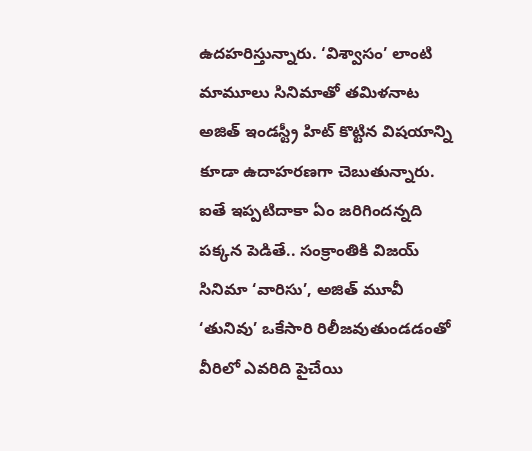ఉదహరిస్తున్నారు. ‘విశ్వాసం’ లాంటి మామూలు సినిమాతో తమిళనాట అజిత్ ఇండస్ట్రీ హిట్ కొట్టిన విషయాన్ని కూడా ఉదాహరణగా చెబుతున్నారు. ఐతే ఇప్పటిదాకా ఏం జరిగిందన్నది పక్కన పెడితే.. సంక్రాంతికి విజయ్ సినిమా ‘వారిసు’, అజిత్ మూవీ ‘తునివు’ ఒకేసారి రిలీజవుతుండడంతో వీరిలో ఎవరిది పైచేయి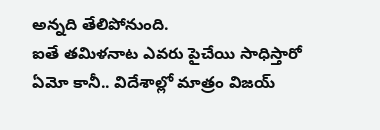అన్నది తేలిపోనుంది.
ఐతే తమిళనాట ఎవరు పైచేయి సాధిస్తారో ఏమో కానీ.. విదేశాల్లో మాత్రం విజయ్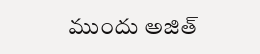ముందు అజిత్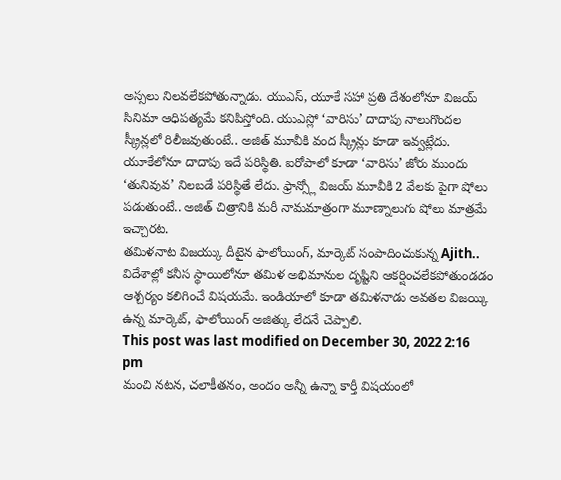అస్సలు నిలవలేకపోతున్నాడు. యుఎస్, యూకే సహా ప్రతి దేశంలోనూ విజయ్ సినిమా ఆధిపత్యమే కనిపిస్తోంది. యుఎస్లో ‘వారిసు’ దాదాపు నాలుగొందల స్క్రీన్లలో రిలీజవుతుంటే.. అజిత్ మూవీకి వంద స్క్రీన్లు కూడా ఇవ్వట్లేదు. యూకేలోనూ దాదాపు ఇదే పరిస్థితి. ఐరోపాలో కూడా ‘వారిసు’ జోరు ముందు ‘తునివువ’ నిలబడే పరిస్థితే లేదు. ఫ్రాన్స్లో విజయ్ మూవీకి 2 వేలకు పైగా షోలు పడుతుంటే.. అజిత్ చిత్రానికి మరీ నామమాత్రంగా మూణ్నాలుగు షోలు మాత్రమే ఇచ్చారట.
తమిళనాట విజయ్కు దీటైన ఫాలోయింగ్, మార్కెట్ సంపాదించుకున్న Ajith.. విదేశాల్లో కనీస స్థాయిలోనూ తమిళ అభిమానుల దృష్టిని ఆకర్షించలేకపోతుండడం ఆశ్చర్యం కలిగించే విషయమే. ఇండియాలో కూడా తమిళనాడు అవతల విజయ్కి ఉన్న మార్కెట్, ఫాలోయింగ్ అజిత్కు లేదనే చెప్పాలి.
This post was last modified on December 30, 2022 2:16 pm
మంచి నటన, చలాకీతనం, అందం అన్నీ ఉన్నా కార్తీ విషయంలో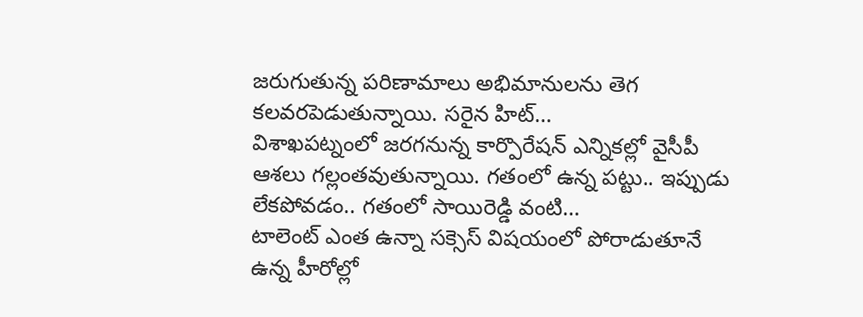జరుగుతున్న పరిణామాలు అభిమానులను తెగ కలవరపెడుతున్నాయి. సరైన హిట్…
విశాఖపట్నంలో జరగనున్న కార్పొరేషన్ ఎన్నికల్లో వైసీపీ ఆశలు గల్లంతవుతున్నాయి. గతంలో ఉన్న పట్టు.. ఇప్పుడు లేకపోవడం.. గతంలో సాయిరెడ్డి వంటి…
టాలెంట్ ఎంత ఉన్నా సక్సెస్ విషయంలో పోరాడుతూనే ఉన్న హీరోల్లో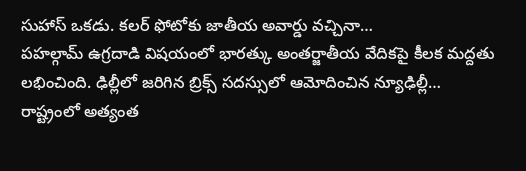సుహాస్ ఒకడు. కలర్ ఫోటోకు జాతీయ అవార్డు వచ్చినా…
పహల్గామ్ ఉగ్రదాడి విషయంలో భారత్కు అంతర్జాతీయ వేదికపై కీలక మద్దతు లభించింది. ఢిల్లీలో జరిగిన బ్రిక్స్ సదస్సులో ఆమోదించిన న్యూఢిల్లీ…
రాష్ట్రంలో అత్యంత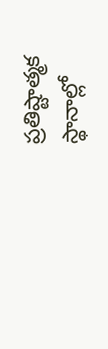ప్రతిష్టాత్మక స్థానాల్లో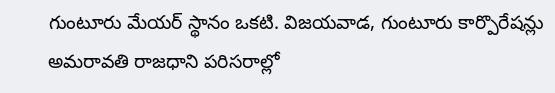గుంటూరు మేయర్ స్థానం ఒకటి. విజయవాడ, గుంటూరు కార్పొరేషన్లు అమరావతి రాజధాని పరిసరాల్లో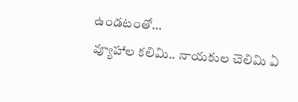ఉండటంతో…
వ్యూహాల కలిమి.. నాయకుల చెలిమి ఏ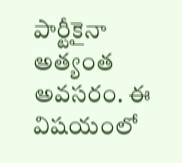పార్టీకైనా అత్యంత అవసరం. ఈ విషయంలో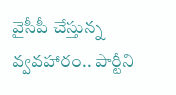వైసీపీ చేస్తున్న వ్వవహారం.. పార్టీని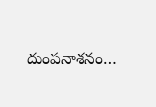దుంపనాశనం…